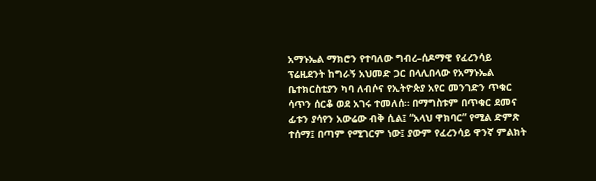አማኑኤል ማክሮን የተባለው ግብረ–ሰዶማዊ የፈረንሳይ ፕሬዚደንት ከግራኝ አህመድ ጋር በላሊበላው የአማኑኤል ቤተክርስቲያን ካባ ለብሶና የኢትዮጵያ አየር መንገድን ጥቁር ሳጥን ሰርቆ ወደ አገሩ ተመለሰ። በማግስቱም በጥቁር ደመና ፊቱን ያሳየን አውሬው ብቅ ሲል፤ “አላህ ዋክባር” የሚል ድምጽ ተሰማ፤ በጣም የሚገርም ነው፤ ያውም የፈረንሳይ ዋንኛ ምልክት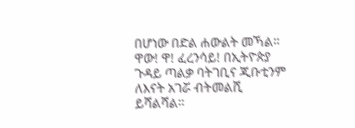በሆነው በድል ሐውልት መኻል። ዋው! ዋ! ፈረንሳይ! በኢትዮጵያ ጉዳይ ጣልቃ ባትገቢና ጂቡቲንም ለእናት አገሯ ብትመልሺ ይሻልሻል።